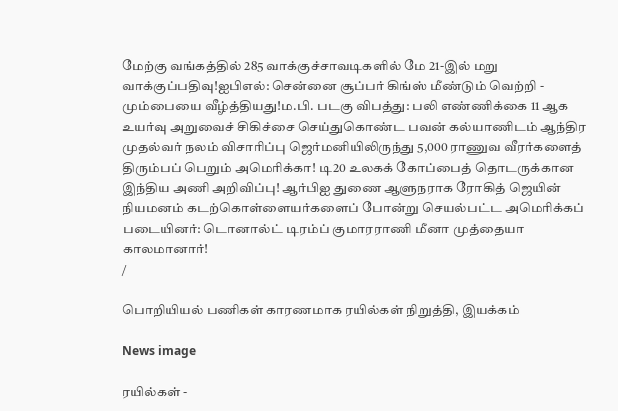மேற்கு வங்கத்தில் 285 வாக்குச்சாவடிகளில் மே 21-இல் மறு வாக்குப்பதிவு!ஐபிஎல்: சென்னை சூப்பர் கிங்ஸ் மீண்டும் வெற்றி - மும்பையை வீழ்த்தியது!ம.பி. படகு விபத்து: பலி எண்ணிக்கை 11 ஆக உயர்வு அறுவைச் சிகிச்சை செய்துகொண்ட பவன் கல்யாணிடம் ஆந்திர முதல்வர் நலம் விசாரிப்பு ஜெர்மனியிலிருந்து 5,000 ராணுவ வீரர்களைத் திரும்பப் பெறும் அமெரிக்கா! டி20 உலகக் கோப்பைத் தொடருக்கான இந்திய அணி அறிவிப்பு! ஆர்பிஐ துணை ஆளுநராக ரோகித் ஜெயின் நியமனம் கடற்கொள்ளையர்களைப் போன்று செயல்பட்ட அமெரிக்கப் படையினர்: டொனால்ட் டிரம்ப் குமாரராணி மீனா முத்தையா காலமானார்!
/

பொறியியல் பணிகள் காரணமாக ரயில்கள் நிறுத்தி, இயக்கம்

News image

ரயில்கள் -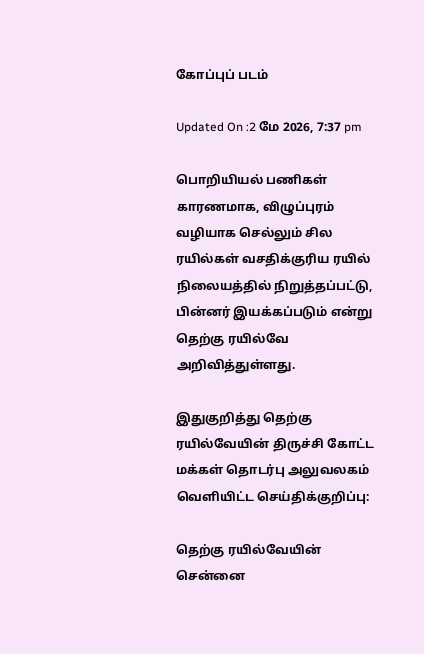கோப்புப் படம்

Updated On :2 மே 2026, 7:37 pm

பொறியியல் பணிகள் காரணமாக, விழுப்புரம் வழியாக செல்லும் சில ரயில்கள் வசதிக்குரிய ரயில் நிலையத்தில் நிறுத்தப்பட்டு, பின்னர் இயக்கப்படும் என்று தெற்கு ரயில்வே அறிவித்துள்ளது.

இதுகுறித்து தெற்கு ரயில்வேயின் திருச்சி கோட்ட மக்கள் தொடர்பு அலுவலகம் வெளியிட்ட செய்திக்குறிப்பு:

தெற்கு ரயில்வேயின் சென்னை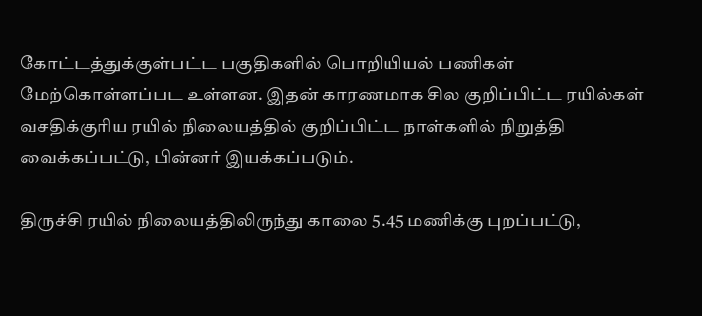கோட்டத்துக்குள்பட்ட பகுதிகளில் பொறியியல் பணிகள் மேற்கொள்ளப்பட உள்ளன. இதன் காரணமாக சில குறிப்பிட்ட ரயில்கள் வசதிக்குரிய ரயில் நிலையத்தில் குறிப்பிட்ட நாள்களில் நிறுத்தி வைக்கப்பட்டு, பின்னர் இயக்கப்படும்.

திருச்சி ரயில் நிலையத்திலிருந்து காலை 5.45 மணிக்கு புறப்பட்டு,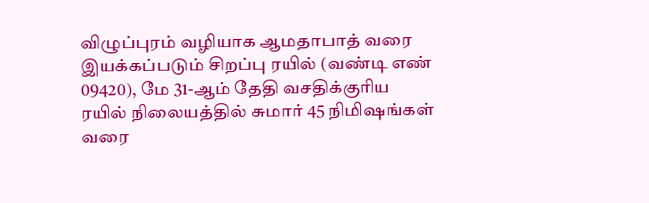விழுப்புரம் வழியாக ஆமதாபாத் வரை இயக்கப்படும் சிறப்பு ரயில் (வண்டி எண் 09420), மே 31-ஆம் தேதி வசதிக்குரிய ரயில் நிலையத்தில் சுமார் 45 நிமிஷங்கள் வரை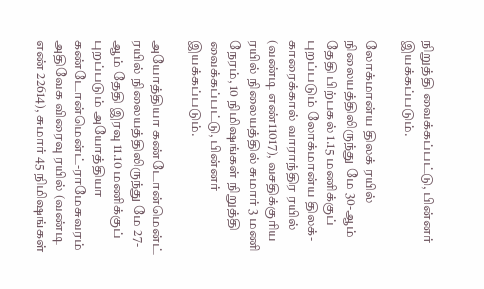நிறுத்தி வைக்கப்பட்டு, பின்னர் இயக்கப்படும்.

லோக்மான்ய திலக் ரயில் நிலையத்திலிருந்து மே 30-ஆம் தேதி பிற்பகல் 1.15 மணிக்குப் புறப்படும் லோக்மான்ய திலக்- காரைக்கால் வாராந்திர ரயில் (வண்டி எண்11017), வசதிக்குரிய ரயில் நிலையத்தில் சுமார் 3 மணி நேரம், 10 நிமிஷங்கள் நிறுத்தி வைக்கப்பட்டு, பின்னர் இயக்கப்படும்.

அயோத்தியா கண்டோன்மென்ட் ரயில் நிலையத்திலிருந்து மே 27-ஆம் தேதி இரவு 11.10 மணிக்குப் புறப்படும் அயோத்தியா கண்டோன்மென்ட்-ராமேசுவரம் அதிவேக விரைவு ரயில் (வண்டி எண் 22614), சுமார் 45 நிமிஷங்கள்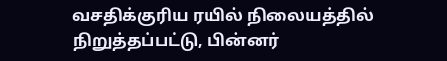வசதிக்குரிய ரயில் நிலையத்தில் நிறுத்தப்பட்டு, பின்னர்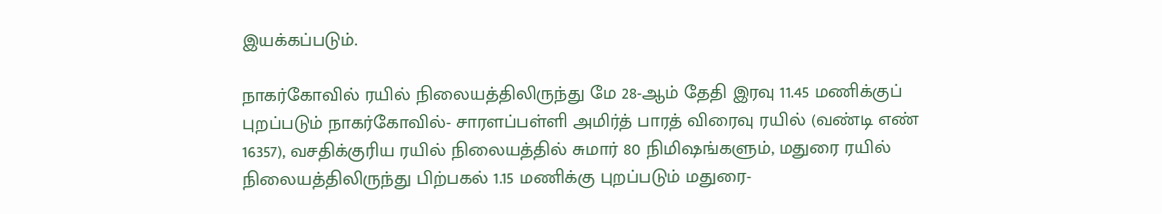இயக்கப்படும்.

நாகர்கோவில் ரயில் நிலையத்திலிருந்து மே 28-ஆம் தேதி இரவு 11.45 மணிக்குப் புறப்படும் நாகர்கோவில்- சாரளப்பள்ளி அமிர்த் பாரத் விரைவு ரயில் (வண்டி எண் 16357), வசதிக்குரிய ரயில் நிலையத்தில் சுமார் 80 நிமிஷங்களும், மதுரை ரயில் நிலையத்திலிருந்து பிற்பகல் 1.15 மணிக்கு புறப்படும் மதுரை-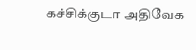கச்சிக்குடா அதிவேக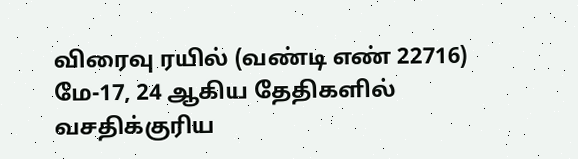விரைவு ரயில் (வண்டி எண் 22716) மே-17, 24 ஆகிய தேதிகளில் வசதிக்குரிய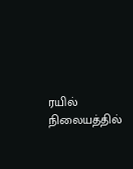ரயில் நிலையத்தில்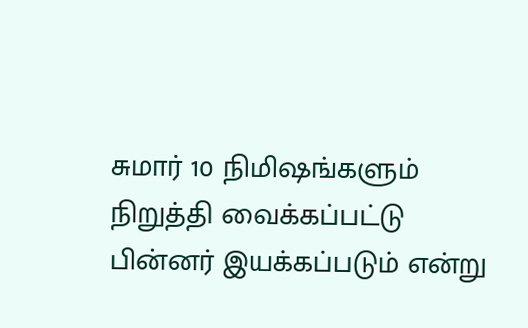சுமார் 10 நிமிஷங்களும் நிறுத்தி வைக்கப்பட்டு பின்னர் இயக்கப்படும் என்று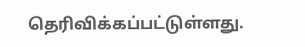தெரிவிக்கப்பட்டுள்ளது.